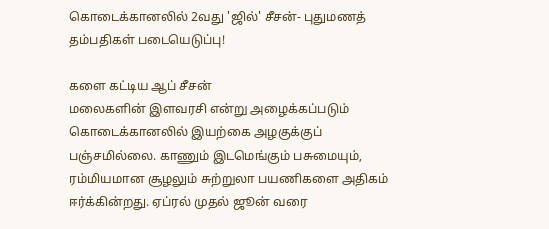கொடைக்கானலில் 2வது 'ஜில்' சீசன்- புதுமணத் தம்பதிகள் படையெடுப்பு!

களை கட்டிய ஆப் சீசன்
மலைகளின் இளவரசி என்று அழைக்கப்படும் கொடைக்கானலில் இயற்கை அழகுக்குப் பஞ்சமில்லை. காணும் இடமெங்கும் பசுமையும், ரம்மியமான சூழலும் சுற்றுலா பயணிகளை அதிகம் ஈர்க்கின்றது. ஏப்ரல் முதல் ஜூன் வரை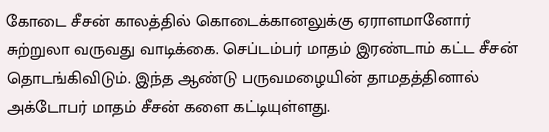கோடை சீசன் காலத்தில் கொடைக்கானலுக்கு ஏராளமானோர் சுற்றுலா வருவது வாடிக்கை. செப்டம்பர் மாதம் இரண்டாம் கட்ட சீசன் தொடங்கிவிடும். இந்த ஆண்டு பருவமழையின் தாமதத்தினால் அக்டோபர் மாதம் சீசன் களை கட்டியுள்ளது.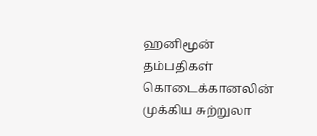ஹனிமூன் தம்பதிகள்
கொடைக்கானலின் முக்கிய சுற்றுலா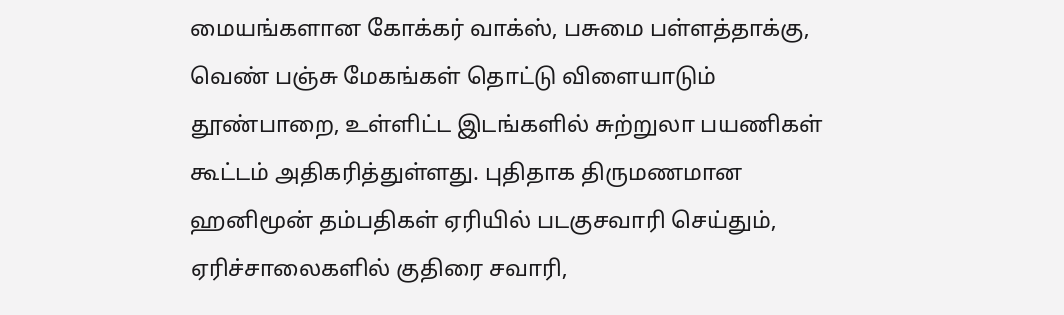மையங்களான கோக்கர் வாக்ஸ், பசுமை பள்ளத்தாக்கு, வெண் பஞ்சு மேகங்கள் தொட்டு விளையாடும் தூண்பாறை, உள்ளிட்ட இடங்களில் சுற்றுலா பயணிகள் கூட்டம் அதிகரித்துள்ளது. புதிதாக திருமணமான ஹனிமூன் தம்பதிகள் ஏரியில் படகுசவாரி செய்தும், ஏரிச்சாலைகளில் குதிரை சவாரி,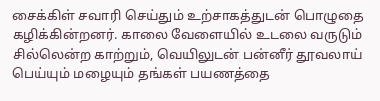சைக்கிள் சவாரி செய்தும் உற்சாகத்துடன் பொழுதை கழிக்கின்றனர். காலை வேளையில் உடலை வருடும் சில்லென்ற காற்றும், வெயிலுடன் பன்னீர் தூவலாய் பெய்யும் மழையும் தங்கள் பயணத்தை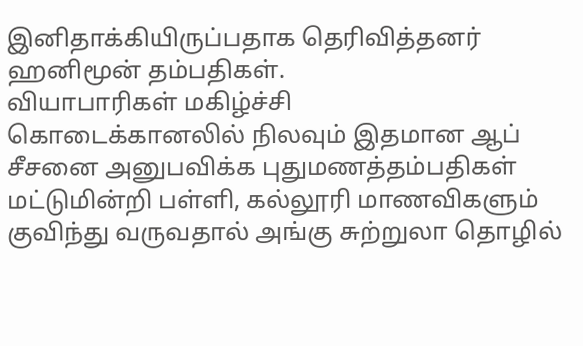இனிதாக்கியிருப்பதாக தெரிவித்தனர் ஹனிமூன் தம்பதிகள்.
வியாபாரிகள் மகிழ்ச்சி
கொடைக்கானலில் நிலவும் இதமான ஆப் சீசனை அனுபவிக்க புதுமணத்தம்பதிகள் மட்டுமின்றி பள்ளி, கல்லூரி மாணவிகளும் குவிந்து வருவதால் அங்கு சுற்றுலா தொழில்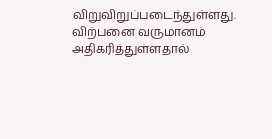விறுவிறுப்படைந்துள்ளது. விற்பனை வருமானம் அதிகரித்துள்ளதால்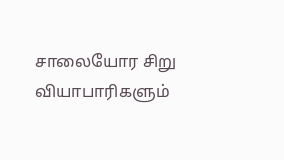சாலையோர சிறு வியாபாரிகளும்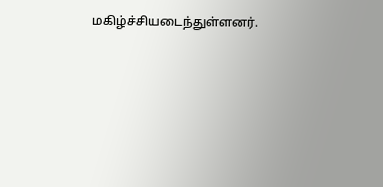மகிழ்ச்சியடைந்துள்ளனர்.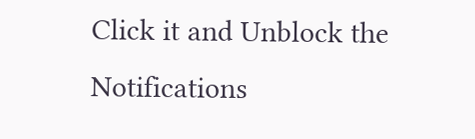Click it and Unblock the Notifications